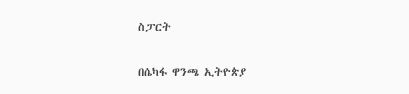ስፓርት

በሴካፋ ዋንጫ ኢትዮጵያ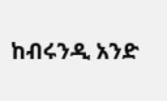ከብሩንዲ አንድ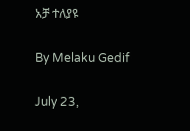አቻ ተለያዩ

By Melaku Gedif

July 23,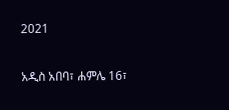2021

አዲስ አበባ፣ ሐምሌ 16፣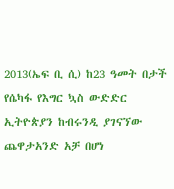2013(ኤፍ ቢ ሲ) ከ23 ዓመት በታች የሴካፋ የእግር ኳስ ውድድር ኢትዮጵያን ከብሩንዲ ያገናኘው ጨዋታአንድ አቻ በሆነ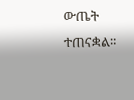ውጤት ተጠናቋል።